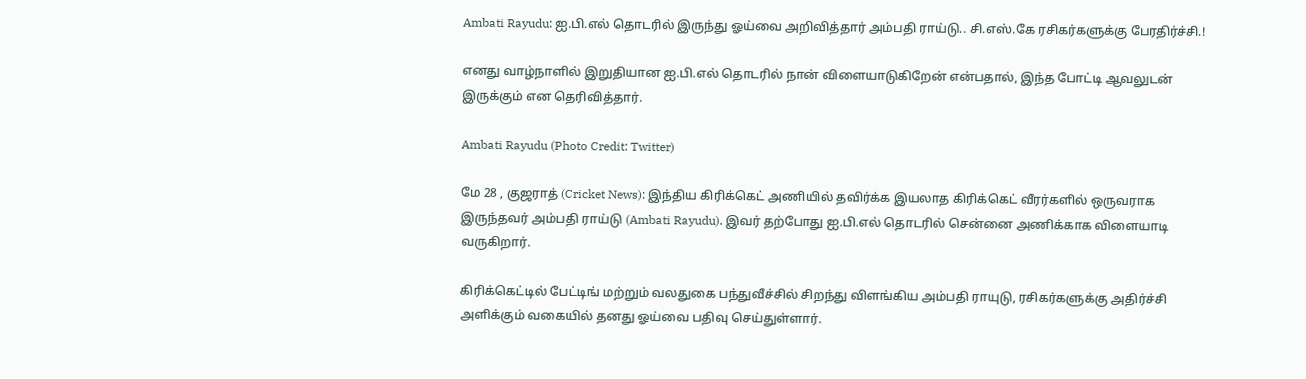Ambati Rayudu: ஐ.பி.எல் தொடரில் இருந்து ஓய்வை அறிவித்தார் அம்பதி ராய்டு.. சி.எஸ்.கே ரசிகர்களுக்கு பேரதிர்ச்சி.!

எனது வாழ்நாளில் இறுதியான ஐ.பி.எல் தொடரில் நான் விளையாடுகிறேன் என்பதால், இந்த போட்டி ஆவலுடன் இருக்கும் என தெரிவித்தார்.

Ambati Rayudu (Photo Credit: Twitter)

மே 28 , குஜராத் (Cricket News): இந்திய கிரிக்கெட் அணியில் தவிர்க்க இயலாத கிரிக்கெட் வீரர்களில் ஒருவராக இருந்தவர் அம்பதி ராய்டு (Ambati Rayudu). இவர் தற்போது ஐ.பி.எல் தொடரில் சென்னை அணிக்காக விளையாடி வருகிறார்.

கிரிக்கெட்டில் பேட்டிங் மற்றும் வலதுகை பந்துவீச்சில் சிறந்து விளங்கிய அம்பதி ராயுடு, ரசிகர்களுக்கு அதிர்ச்சி அளிக்கும் வகையில் தனது ஓய்வை பதிவு செய்துள்ளார்.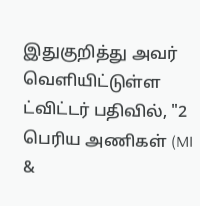இதுகுறித்து அவர் வெளியிட்டுள்ள ட்விட்டர் பதிவில், "2 பெரிய அணிகள் (MI &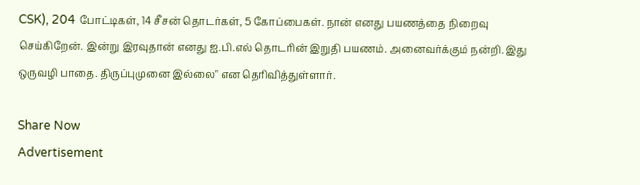CSK), 204 போட்டிகள், 14 சீசன் தொடர்கள், 5 கோப்பைகள். நான் எனது பயணத்தை நிறைவு செய்கிறேன். இன்று இரவுதான் எனது ஐ.பி.எல் தொடரின் இறுதி பயணம். அனைவர்க்கும் நன்றி. இது ஒருவழி பாதை. திருப்புமுனை இல்லை" என தெரிவித்துள்ளார்.

Share Now
Advertisement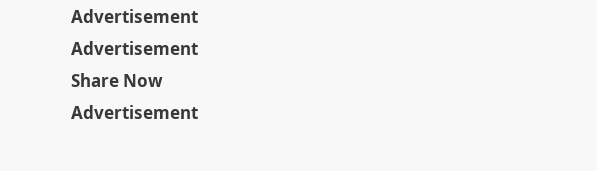Advertisement
Advertisement
Share Now
Advertisement